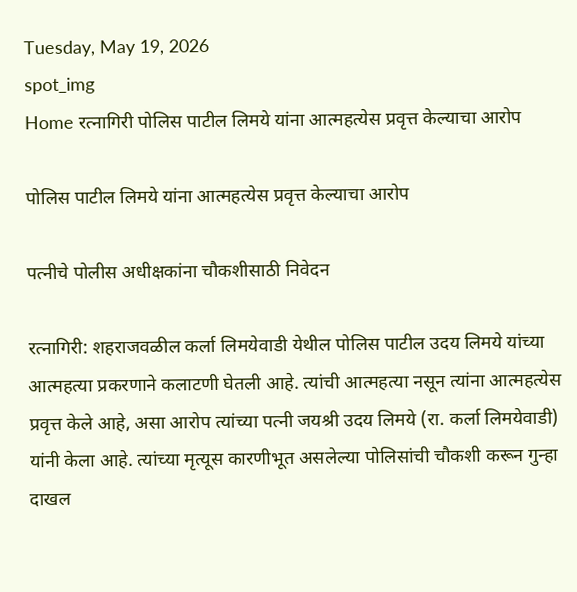Tuesday, May 19, 2026
spot_img
Home रत्नागिरी पोलिस पाटील लिमये यांना आत्महत्येस प्रवृत्त केल्याचा आरोप

पोलिस पाटील लिमये यांना आत्महत्येस प्रवृत्त केल्याचा आरोप

पत्नीचे पोलीस अधीक्षकांना चौकशीसाठी निवेदन

रत्नागिरी: शहराजवळील कर्ला लिमयेवाडी येथील पोलिस पाटील उदय लिमये यांच्या आत्महत्या प्रकरणाने कलाटणी घेतली आहे. त्यांची आत्महत्या नसून त्यांना आत्महत्येस प्रवृत्त केले आहे, असा आरोप त्यांच्या पत्नी जयश्री उदय लिमये (रा. कर्ला लिमयेवाडी) यांनी केला आहे. त्यांच्या मृत्यूस कारणीभूत असलेल्या पोलिसांची चौकशी करून गुन्हा दाखल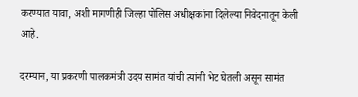करण्यात यावा, अशी मागणीही जिल्हा पोलिस अधीक्षकांना दिलेल्या निवेदनातून केली आहे.

दरम्यान, या प्रकरणी पालकमंत्री उदय सामंत यांची त्यांनी भेट घेतली असून सामंत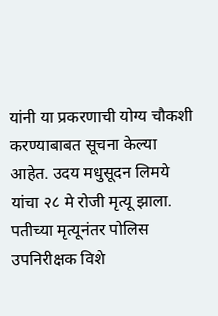यांनी या प्रकरणाची योग्य चौकशी करण्याबाबत सूचना केल्या आहेत. उदय मधुसूदन लिमये यांचा २८ मे रोजी मृत्यू झाला. पतीच्या मृत्यूनंतर पोलिस उपनिरीक्षक विशे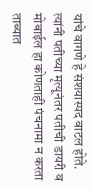यांचे वागणे हे संशयास्पद वाटल होते. त्यांनी पतीच्या मृत्यूनंतर पतीची डायरी व मोबाईल हा कोणताही पंचनामा न करता ताब्यात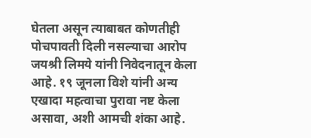घेतला असून त्याबाबत कोणतीही पोचपावती दिली नसल्याचा आरोप जयश्री लिमये यांनी निवेदनातून केला आहे. १९ जूनला विशे यांनी अन्य एखादा महत्वाचा पुरावा नष्ट केला असावा, अशी आमची शंका आहे.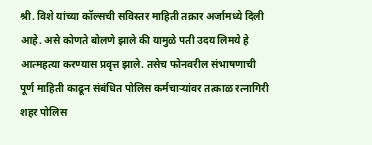श्री. विशे यांच्या कॉल्सची सविस्तर माहिती तक्रार अर्जामध्ये दिली आहे. असे कोणते बोलणे झाले की यामुळे पती उदय लिमये हे आत्महत्या करण्यास प्रवृत्त झाले. तसेच फोनवरील संभाषणाची पूर्ण माहिती काढून संबंधित पोलिस कर्मचाऱ्यांवर तत्काळ रत्नागिरी शहर पोलिस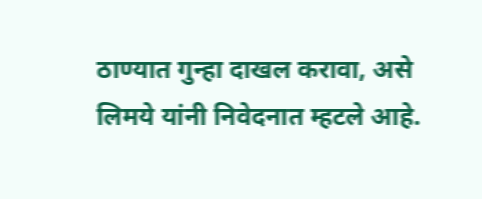ठाण्यात गुन्हा दाखल करावा, असे लिमये यांनी निवेदनात म्हटले आहे.